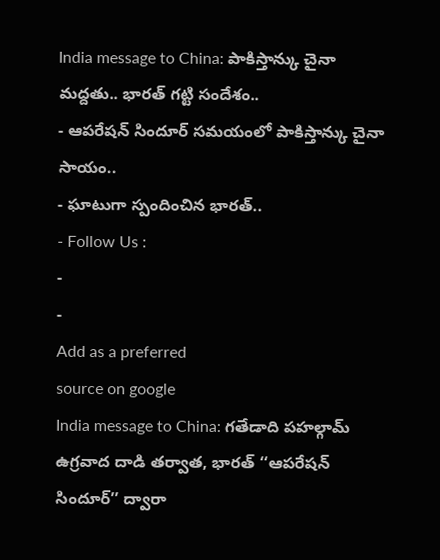India message to China: పాకిస్తాన్కు చైనా మద్దతు.. భారత్ గట్టి సందేశం..
- ఆపరేషన్ సిందూర్ సమయంలో పాకిస్తాన్కు చైనా సాయం..
- ఘాటుగా స్పందించిన భారత్..
- Follow Us :
-
-
Add as a preferred
source on google
India message to China: గతేడాది పహల్గామ్ ఉగ్రవాద దాడి తర్వాత, భారత్ ‘‘ఆపరేషన్ సిందూర్’’ ద్వారా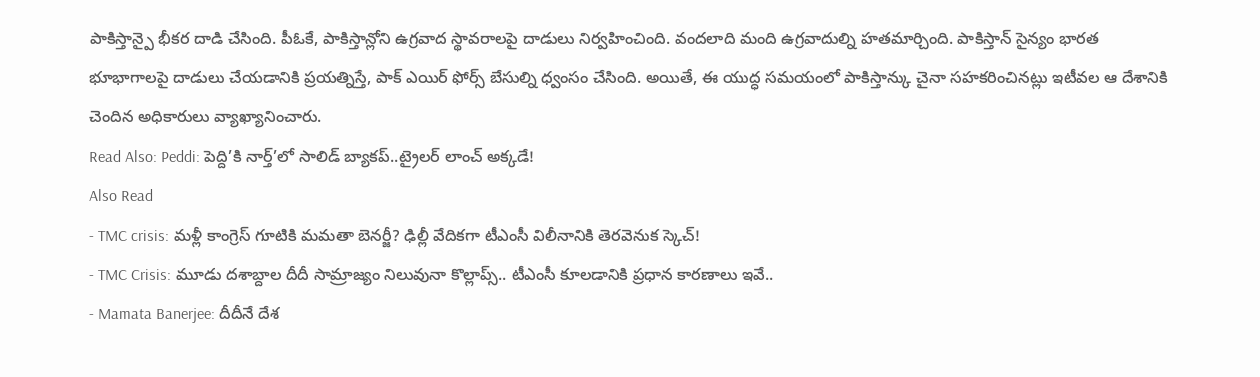పాకిస్తాన్పై భీకర దాడి చేసింది. పీఓకే, పాకిస్తాన్లోని ఉగ్రవాద స్థావరాలపై దాడులు నిర్వహించింది. వందలాది మంది ఉగ్రవాదుల్ని హతమార్చింది. పాకిస్తాన్ సైన్యం భారత భూభాగాలపై దాడులు చేయడానికి ప్రయత్నిస్తే, పాక్ ఎయిర్ ఫోర్స్ బేసుల్ని ధ్వంసం చేసింది. అయితే, ఈ యుద్ధ సమయంలో పాకిస్తాన్కు చైనా సహకరించినట్లు ఇటీవల ఆ దేశానికి చెందిన అధికారులు వ్యాఖ్యానించారు.
Read Also: Peddi: పెద్ది’కి నార్త్’లో సాలిడ్ బ్యాకప్..ట్రైలర్ లాంచ్ అక్కడే!
Also Read
- TMC crisis: మళ్లీ కాంగ్రెస్ గూటికి మమతా బెనర్జీ? ఢిల్లీ వేదికగా టీఎంసీ విలీనానికి తెరవెనుక స్కెచ్!
- TMC Crisis: మూడు దశాబ్దాల దీదీ సామ్రాజ్యం నిలువునా కొల్లాప్స్.. టీఎంసీ కూలడానికి ప్రధాన కారణాలు ఇవే..
- Mamata Banerjee: దీదీనే దేశ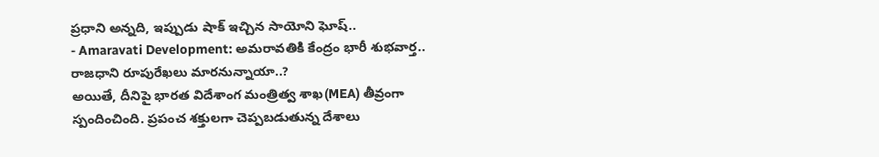ప్రధాని అన్నది, ఇప్పుడు షాక్ ఇచ్చిన సాయోని ఘోష్..
- Amaravati Development: అమరావతికి కేంద్రం భారీ శుభవార్త.. రాజధాని రూపురేఖలు మారనున్నాయా..?
అయితే, దీనిపై భారత విదేశాంగ మంత్రిత్వ శాఖ(MEA) తీవ్రంగా స్పందించింది. ప్రపంచ శక్తులగా చెప్పబడుతున్న దేశాలు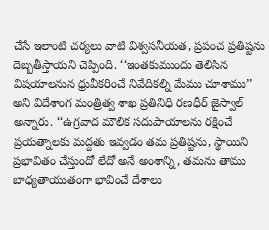చేసే ఇలాంటి చర్యలు వాటి విశ్వసనీయత, ప్రపంచ ప్రతిష్టను దెబ్బతీస్తాయని చెప్పింది. ‘‘ఇంతకుముందు తెలిసిన విషయాలనున ధ్రువీకరించే నివేదికల్ని మేము చూశాము’’ అని విదేశాంగ మంత్రిత్వ శాఖ ప్రతినిధి రణధీర్ జైస్వాల్ అన్నారు. ‘‘ఉగ్రవాద మౌలిక సదుపాయాలను రక్షించే ప్రయత్నాలకు మద్దతు ఇవ్వడం తమ ప్రతిష్టను, స్థాయిని ప్రభావితం చేస్తుందో లేదో అనే అంశాన్ని, తమను తాము బాధ్యతాయుతంగా భావించే దేశాలు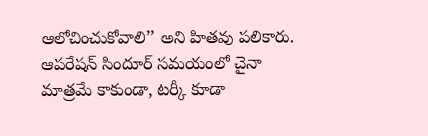ఆలోచించుకోవాలి’’ అని హితవు పలికారు.
ఆపరేషన్ సిందూర్ సమయంలో చైనా మాత్రమే కాకుండా, టర్కీ కూడా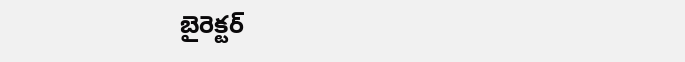బైరెక్టర్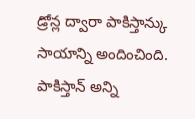డ్రోన్ల ద్వారా పాకిస్తాన్కు సాయాన్ని అందించింది. పాకిస్తాన్ అన్ని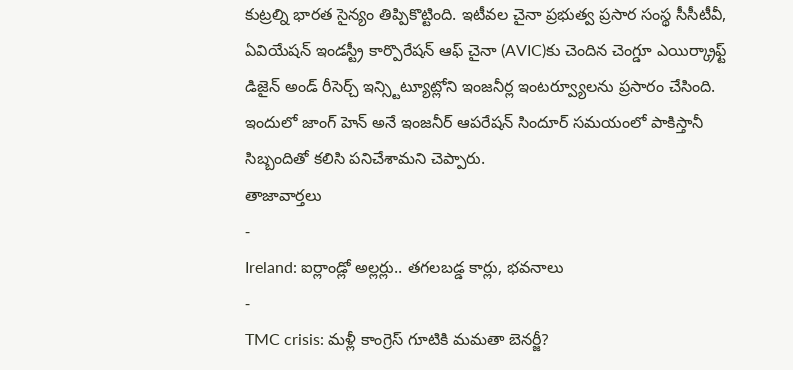కుట్రల్ని భారత సైన్యం తిప్పికొట్టింది. ఇటీవల చైనా ప్రభుత్వ ప్రసార సంస్థ సీసీటీవీ, ఏవియేషన్ ఇండస్ట్రీ కార్పొరేషన్ ఆఫ్ చైనా (AVIC)కు చెందిన చెంగ్డూ ఎయిర్క్రాఫ్ట్ డిజైన్ అండ్ రీసెర్చ్ ఇన్స్టిట్యూట్లోని ఇంజనీర్ల ఇంటర్వ్యూలను ప్రసారం చేసింది. ఇందులో జాంగ్ హెన్ అనే ఇంజనీర్ ఆపరేషన్ సిందూర్ సమయంలో పాకిస్తానీ సిబ్బందితో కలిసి పనిచేశామని చెప్పారు.
తాజావార్తలు
-
Ireland: ఐర్లాండ్లో అల్లర్లు.. తగలబడ్డ కార్లు, భవనాలు
-
TMC crisis: మళ్లీ కాంగ్రెస్ గూటికి మమతా బెనర్జీ?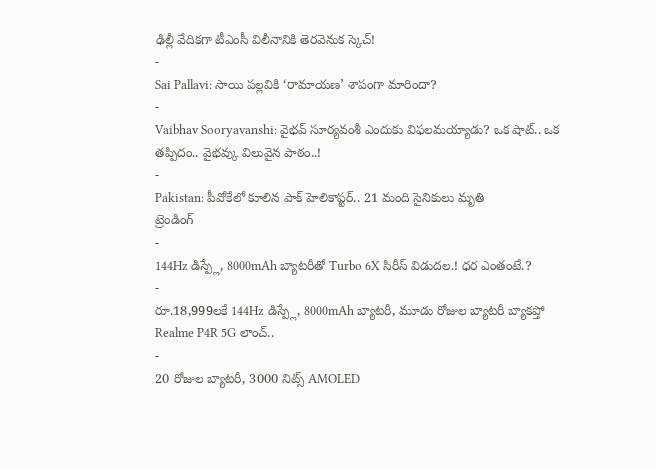ఢిల్లీ వేదికగా టీఎంసీ విలీనానికి తెరవెనుక స్కెచ్!
-
Sai Pallavi: సాయి పల్లవికి ‘రామాయణ’ శాపంగా మారిందా?
-
Vaibhav Sooryavanshi: వైభవ్ సూర్యవంశీ ఎందుకు విఫలమయ్యాడు? ఒక షాట్.. ఒక తప్పిదం.. వైభవ్కు విలువైన పాఠం..!
-
Pakistan: పీవోకేలో కూలిన పాక్ హెలికాప్టర్.. 21 మంది సైనికులు మృతి
ట్రెండింగ్
-
144Hz డిస్ప్లే, 8000mAh బ్యాటరీతో Turbo 6X సిరీస్ విడుదల.! ధర ఎంతంటే.?
-
రూ.18,999లకే 144Hz డిస్ప్లే, 8000mAh బ్యాటరీ, మూడు రోజుల బ్యాటరీ బ్యాకప్తో Realme P4R 5G లాంచ్..
-
20 రోజుల బ్యాటరీ, 3000 నిట్స్ AMOLED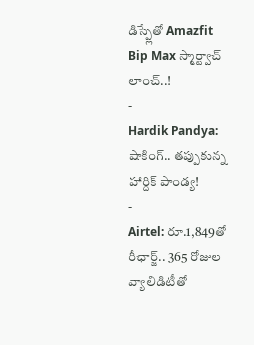డిస్ప్లేతో Amazfit Bip Max స్మార్ట్వాచ్ లాంచ్..!
-
Hardik Pandya: షాకింగ్.. తప్పుకున్న హార్దిక్ పాండ్య!
-
Airtel: రూ.1,849తో రీఛార్జ్.. 365 రోజుల వ్యాలిడిటీతో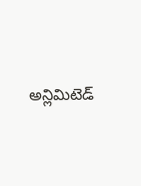అన్లిమిటెడ్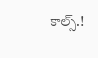కాల్స్.!